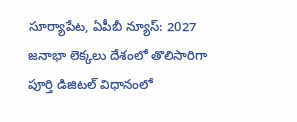సూర్యాపేట, ఏపీబీ న్యూస్: 2027 జనాభా లెక్కలు దేశంలో తొలిసారిగా పూర్తి డిజిటల్ విధానంలో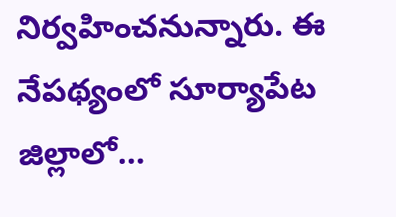నిర్వహించనున్నారు. ఈ నేపథ్యంలో సూర్యాపేట జిల్లాలో…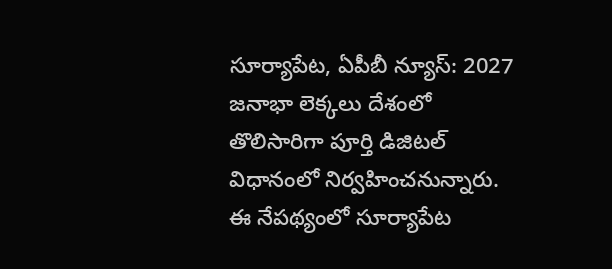సూర్యాపేట, ఏపీబీ న్యూస్: 2027 జనాభా లెక్కలు దేశంలో తొలిసారిగా పూర్తి డిజిటల్ విధానంలో నిర్వహించనున్నారు. ఈ నేపథ్యంలో సూర్యాపేట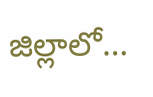జిల్లాలో…